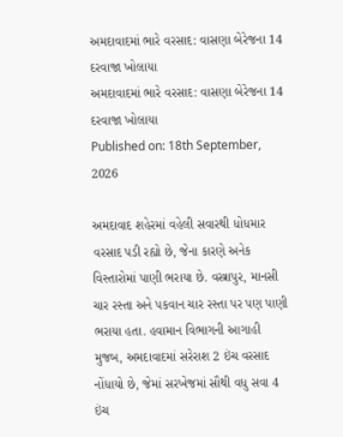અમદાવાદમાં ભારે વરસાદ: વાસણા બેરેજના 14 દરવાજા ખોલાયા
અમદાવાદમાં ભારે વરસાદ: વાસણા બેરેજના 14 દરવાજા ખોલાયા
Published on: 18th September, 2026

અમદાવાદ શહેરમાં વહેલી સવારથી ધોધમાર વરસાદ પડી રહ્યો છે, જેના કારણે અનેક વિસ્તારોમાં પાણી ભરાયા છે. વસ્ત્રાપુર, માનસી ચાર રસ્તા અને પકવાન ચાર રસ્તા પર પણ પાણી ભરાયા હતા. હવામાન વિભાગની આગાહી મુજબ, અમદાવાદમાં સરેરાશ 2 ઇંચ વરસાદ નોંધાયો છે, જેમાં સરખેજમાં સૌથી વધુ સવા 4 ઇંચ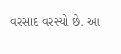વરસાદ વરસ્યો છે. આ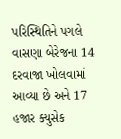પરિસ્થિતિને પગલે વાસણા બેરેજના 14 દરવાજા ખોલવામાં આવ્યા છે અને 17 હજાર ક્યુસેક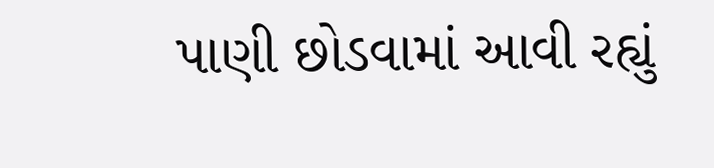પાણી છોડવામાં આવી રહ્યું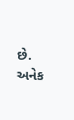છે. અનેક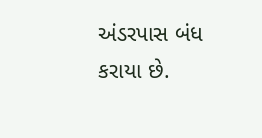અંડરપાસ બંધ કરાયા છે.